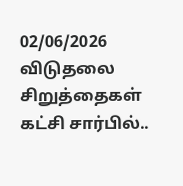02/06/2026
விடுதலை சிறுத்தைகள் கட்சி சார்பில்..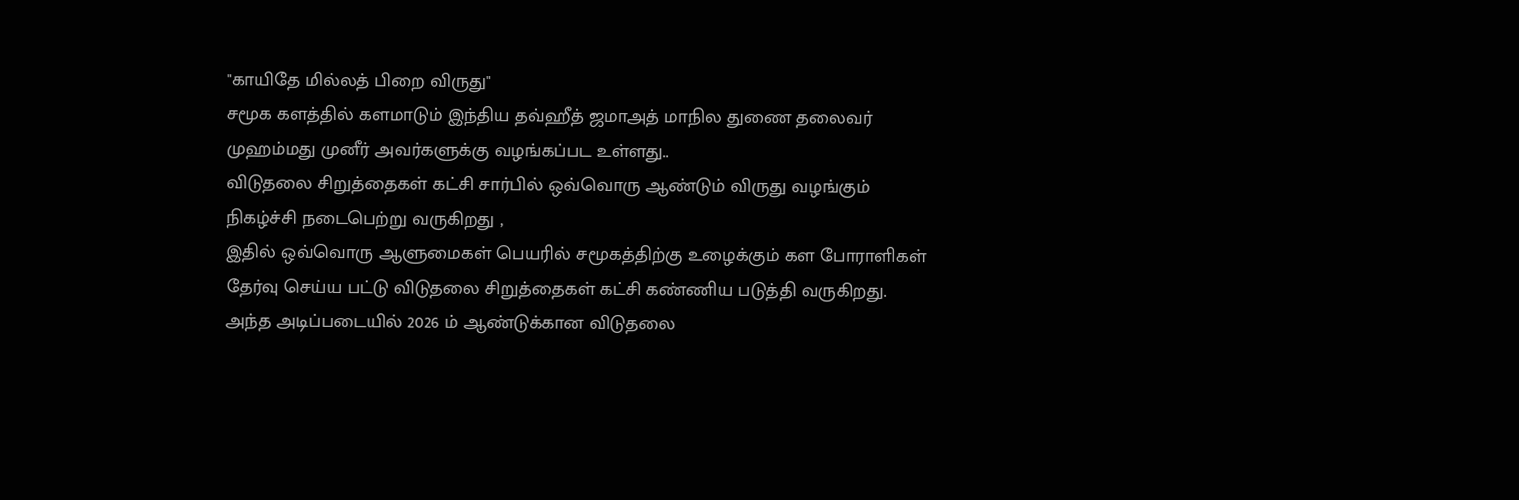"காயிதே மில்லத் பிறை விருது"
சமூக களத்தில் களமாடும் இந்திய தவ்ஹீத் ஜமாஅத் மாநில துணை தலைவர் முஹம்மது முனீர் அவர்களுக்கு வழங்கப்பட உள்ளது..
விடுதலை சிறுத்தைகள் கட்சி சார்பில் ஒவ்வொரு ஆண்டும் விருது வழங்கும் நிகழ்ச்சி நடைபெற்று வருகிறது ,
இதில் ஒவ்வொரு ஆளுமைகள் பெயரில் சமூகத்திற்கு உழைக்கும் கள போராளிகள் தேர்வு செய்ய பட்டு விடுதலை சிறுத்தைகள் கட்சி கண்ணிய படுத்தி வருகிறது.
அந்த அடிப்படையில் 2026 ம் ஆண்டுக்கான விடுதலை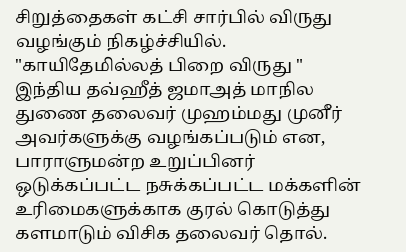சிறுத்தைகள் கட்சி சார்பில் விருது வழங்கும் நிகழ்ச்சியில்.
"காயிதேமில்லத் பிறை விருது "
இந்திய தவ்ஹீத் ஜமாஅத் மாநில துணை தலைவர் முஹம்மது முனீர் அவர்களுக்கு வழங்கப்படும் என,
பாராளுமன்ற உறுப்பினர் ஒடுக்கப்பட்ட நசுக்கப்பட்ட மக்களின் உரிமைகளுக்காக குரல் கொடுத்து களமாடும் விசிக தலைவர் தொல்.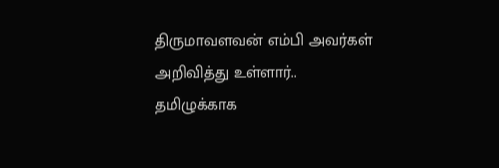திருமாவளவன் எம்பி அவர்கள் அறிவித்து உள்ளார்..
தமிழுக்காக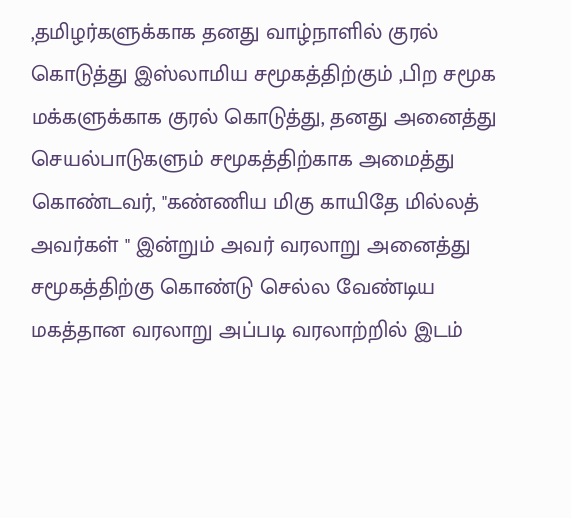,தமிழர்களுக்காக தனது வாழ்நாளில் குரல் கொடுத்து இஸ்லாமிய சமூகத்திற்கும் ,பிற சமூக மக்களுக்காக குரல் கொடுத்து, தனது அனைத்து செயல்பாடுகளும் சமூகத்திற்காக அமைத்து கொண்டவர், "கண்ணிய மிகு காயிதே மில்லத் அவர்கள் " இன்றும் அவர் வரலாறு அனைத்து சமூகத்திற்கு கொண்டு செல்ல வேண்டிய மகத்தான வரலாறு அப்படி வரலாற்றில் இடம்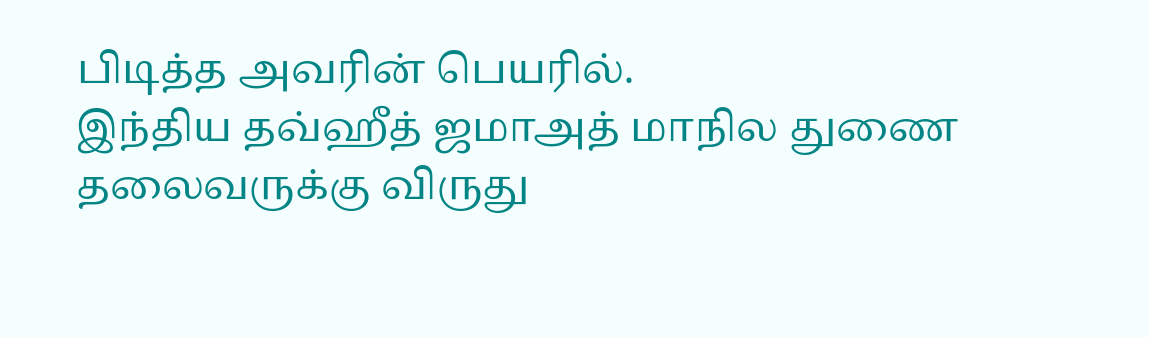பிடித்த அவரின் பெயரில்.
இந்திய தவ்ஹீத் ஜமாஅத் மாநில துணை தலைவருக்கு விருது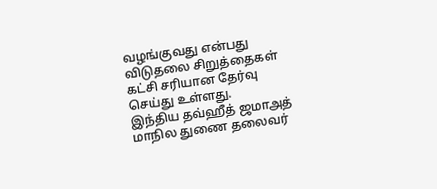வழங்குவது என்பது விடுதலை சிறுத்தைகள் கட்சி சரியான தேர்வு செய்து உள்ளது.
இந்திய தவ்ஹீத் ஜமாஅத் மாநில துணை தலைவர்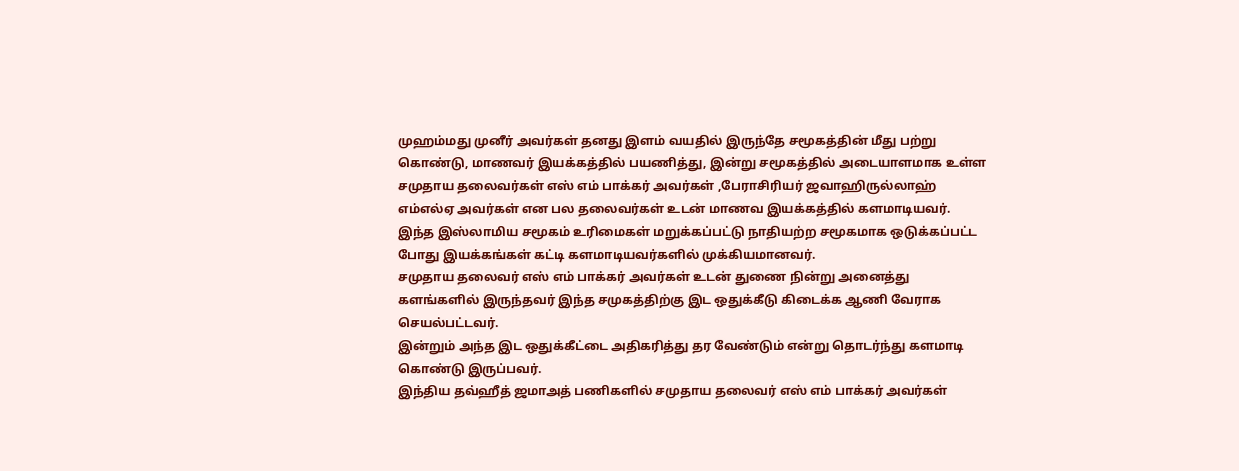முஹம்மது முனீர் அவர்கள் தனது இளம் வயதில் இருந்தே சமூகத்தின் மீது பற்று கொண்டு, மாணவர் இயக்கத்தில் பயணித்து, இன்று சமூகத்தில் அடையாளமாக உள்ள சமுதாய தலைவர்கள் எஸ் எம் பாக்கர் அவர்கள் ,பேராசிரியர் ஜவாஹிருல்லாஹ் எம்எல்ஏ அவர்கள் என பல தலைவர்கள் உடன் மாணவ இயக்கத்தில் களமாடியவர்.
இந்த இஸ்லாமிய சமூகம் உரிமைகள் மறுக்கப்பட்டு நாதியற்ற சமூகமாக ஒடுக்கப்பட்ட போது இயக்கங்கள் கட்டி களமாடியவர்களில் முக்கியமானவர்.
சமுதாய தலைவர் எஸ் எம் பாக்கர் அவர்கள் உடன் துணை நின்று அனைத்து களங்களில் இருந்தவர் இந்த சமுகத்திற்கு இட ஒதுக்கீடு கிடைக்க ஆணி வேராக செயல்பட்டவர்.
இன்றும் அந்த இட ஒதுக்கீட்டை அதிகரித்து தர வேண்டும் என்று தொடர்ந்து களமாடி கொண்டு இருப்பவர்.
இந்திய தவ்ஹீத் ஜமாஅத் பணிகளில் சமுதாய தலைவர் எஸ் எம் பாக்கர் அவர்கள்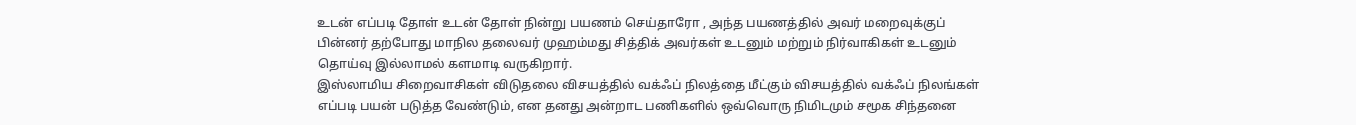உடன் எப்படி தோள் உடன் தோள் நின்று பயணம் செய்தாரோ , அந்த பயணத்தில் அவர் மறைவுக்குப் பின்னர் தற்போது மாநில தலைவர் முஹம்மது சித்திக் அவர்கள் உடனும் மற்றும் நிர்வாகிகள் உடனும் தொய்வு இல்லாமல் களமாடி வருகிறார்.
இஸ்லாமிய சிறைவாசிகள் விடுதலை விசயத்தில் வக்ஃப் நிலத்தை மீட்கும் விசயத்தில் வக்ஃப் நிலங்கள் எப்படி பயன் படுத்த வேண்டும், என தனது அன்றாட பணிகளில் ஒவ்வொரு நிமிடமும் சமூக சிந்தனை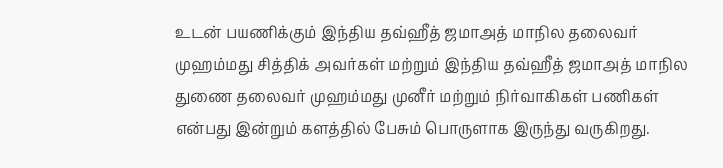உடன் பயணிக்கும் இந்திய தவ்ஹீத் ஜமாஅத் மாநில தலைவர் முஹம்மது சித்திக் அவர்கள் மற்றும் இந்திய தவ்ஹீத் ஜமாஅத் மாநில துணை தலைவர் முஹம்மது முனீர் மற்றும் நிர்வாகிகள் பணிகள் என்பது இன்றும் களத்தில் பேசும் பொருளாக இருந்து வருகிறது.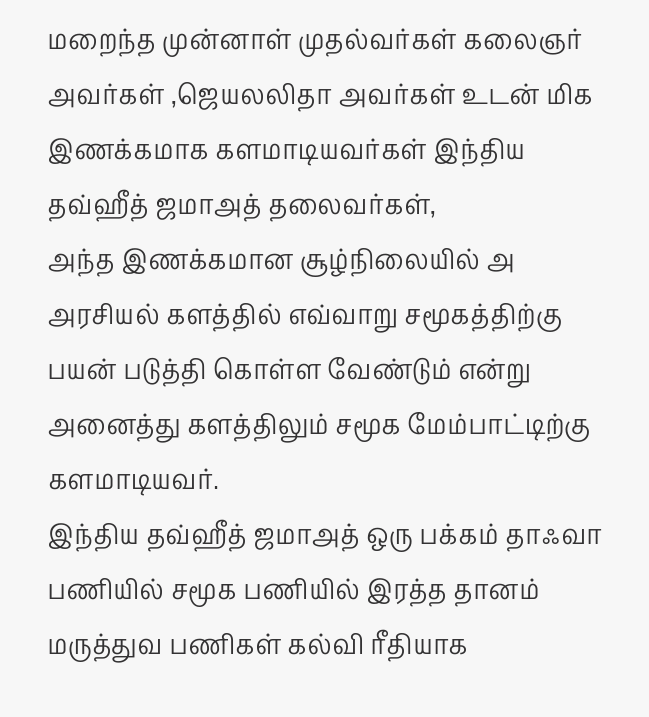மறைந்த முன்னாள் முதல்வர்கள் கலைஞர் அவர்கள் ,ஜெயலலிதா அவர்கள் உடன் மிக இணக்கமாக களமாடியவர்கள் இந்திய தவ்ஹீத் ஜமாஅத் தலைவர்கள்,
அந்த இணக்கமான சூழ்நிலையில் அ அரசியல் களத்தில் எவ்வாறு சமூகத்திற்கு பயன் படுத்தி கொள்ள வேண்டும் என்று அனைத்து களத்திலும் சமூக மேம்பாட்டிற்கு களமாடியவர்.
இந்திய தவ்ஹீத் ஜமாஅத் ஒரு பக்கம் தாஃவா பணியில் சமூக பணியில் இரத்த தானம் மருத்துவ பணிகள் கல்வி ரீதியாக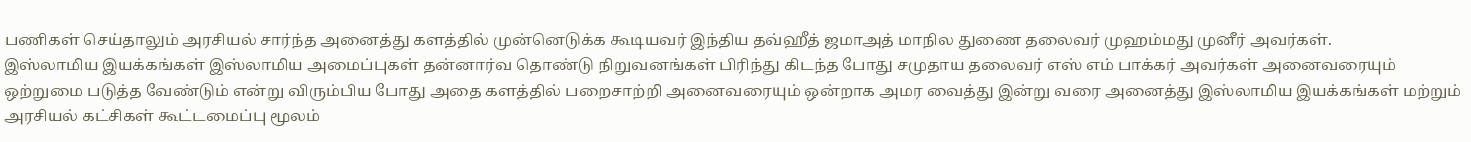பணிகள் செய்தாலும் அரசியல் சார்ந்த அனைத்து களத்தில் முன்னெடுக்க கூடியவர் இந்திய தவ்ஹீத் ஜமாஅத் மாநில துணை தலைவர் முஹம்மது முனீர் அவர்கள்.
இஸ்லாமிய இயக்கங்கள் இஸ்லாமிய அமைப்புகள் தன்னார்வ தொண்டு நிறுவனங்கள் பிரிந்து கிடந்த போது சமுதாய தலைவர் எஸ் எம் பாக்கர் அவர்கள் அனைவரையும் ஒற்றுமை படுத்த வேண்டும் என்று விரும்பிய போது அதை களத்தில் பறைசாற்றி அனைவரையும் ஒன்றாக அமர வைத்து இன்று வரை அனைத்து இஸ்லாமிய இயக்கங்கள் மற்றும் அரசியல் கட்சிகள் கூட்டமைப்பு மூலம்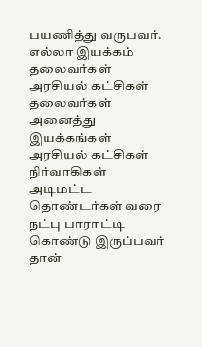பயணித்து வருபவர்.
எல்லா இயக்கம் தலைவர்கள் அரசியல் கட்சிகள் தலைவர்கள் அனைத்து இயக்கங்கள் அரசியல் கட்சிகள் நிர்வாகிகள் அடிமட்ட தொண்டர்கள் வரை நட்பு பாராட்டி கொண்டு இருப்பவர் தான்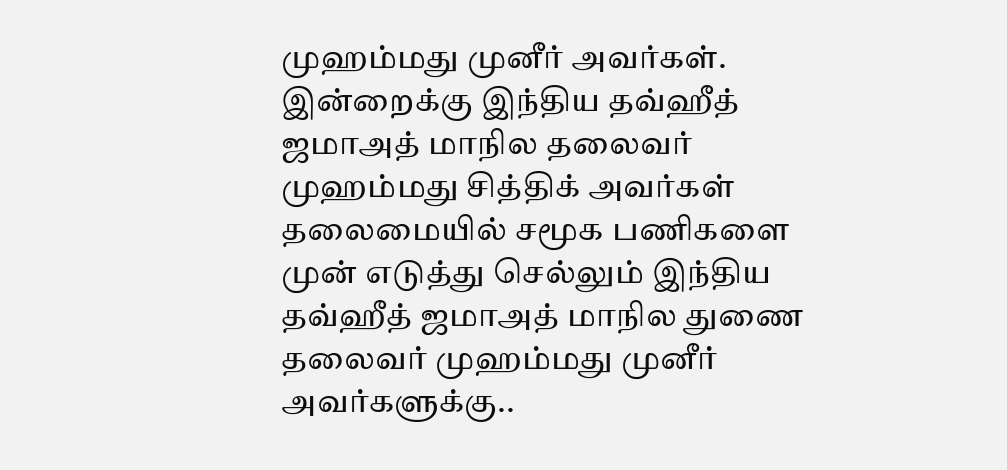முஹம்மது முனீர் அவர்கள்.
இன்றைக்கு இந்திய தவ்ஹீத் ஜமாஅத் மாநில தலைவர் முஹம்மது சித்திக் அவர்கள் தலைமையில் சமூக பணிகளை முன் எடுத்து செல்லும் இந்திய தவ்ஹீத் ஜமாஅத் மாநில துணை தலைவர் முஹம்மது முனீர் அவர்களுக்கு..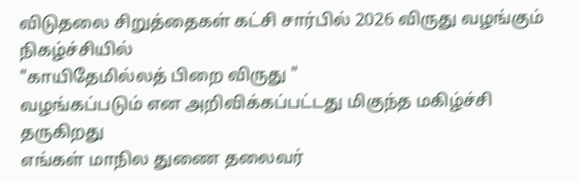விடுதலை சிறுத்தைகள் கட்சி சார்பில் 2026 விருது வழங்கும் நிகழ்ச்சியில்
"காயிதேமில்லத் பிறை விருது "
வழங்கப்படும் என அறிவிக்கப்பட்டது மிகுந்த மகிழ்ச்சி தருகிறது
எங்கள் மாநில துணை தலைவர்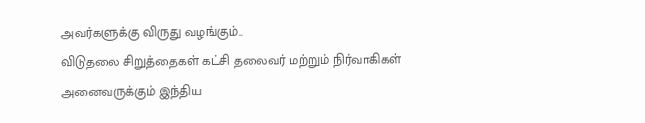அவர்களுக்கு விருது வழங்கும்..
விடுதலை சிறுத்தைகள் கட்சி தலைவர் மற்றும் நிர்வாகிகள் அனைவருக்கும் இந்திய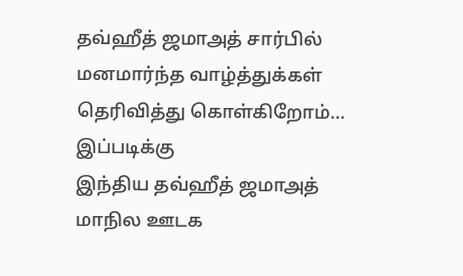தவ்ஹீத் ஜமாஅத் சார்பில் மனமார்ந்த வாழ்த்துக்கள் தெரிவித்து கொள்கிறோம்...
இப்படிக்கு
இந்திய தவ்ஹீத் ஜமாஅத்
மாநில ஊடக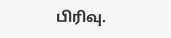பிரிவு.